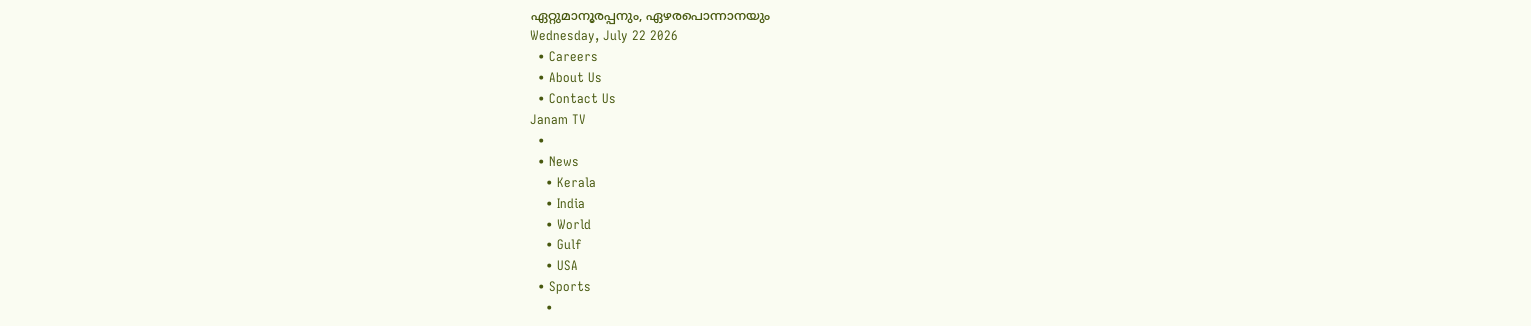ഏറ്റുമാനൂരപ്പനും, ഏഴരപൊന്നാനയും
Wednesday, July 22 2026
  • Careers
  • About Us
  • Contact Us
Janam TV
  •
  • News
    • Kerala
    • India
    • World
    • Gulf
    • USA
  • Sports
    •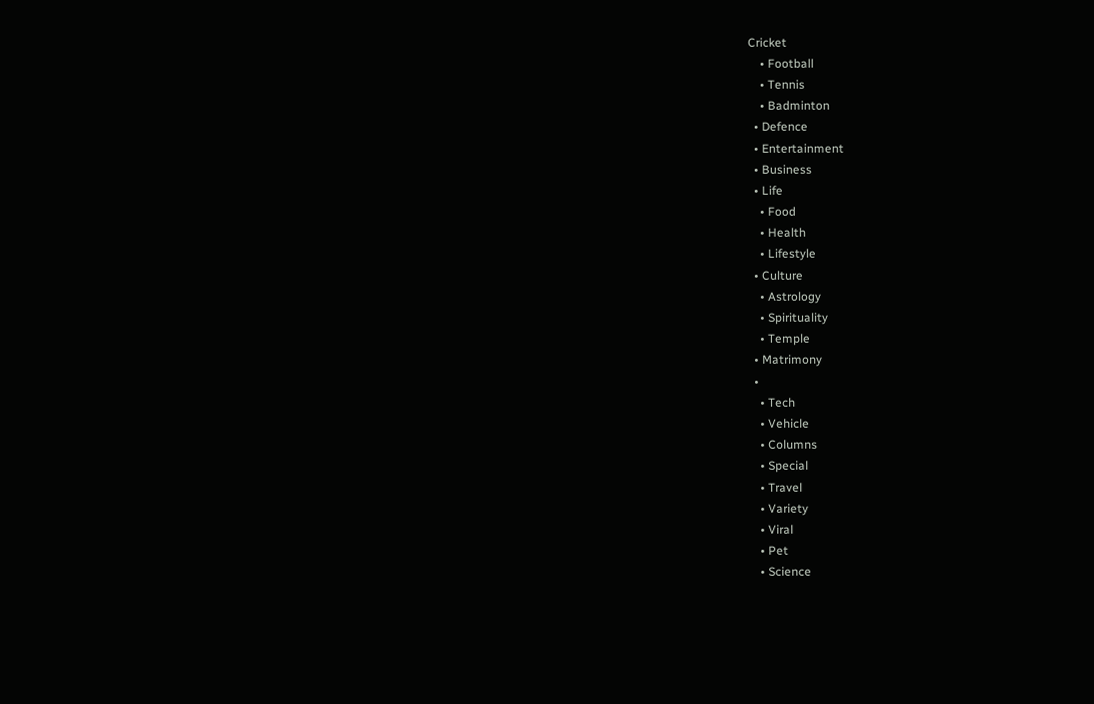Cricket
    • Football
    • Tennis
    • Badminton
  • Defence
  • Entertainment
  • Business
  • Life
    • Food
    • Health
    • Lifestyle
  • Culture
    • Astrology
    • Spirituality
    • Temple
  • Matrimony
  •
    • Tech
    • Vehicle
    • Columns
    • Special
    • Travel
    • Variety
    • Viral
    • Pet
    • Science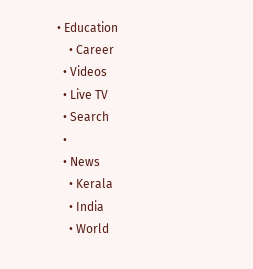• Education
    • Career
  • Videos
  • Live TV
  • Search
  •
  • News
    • Kerala
    • India
    • World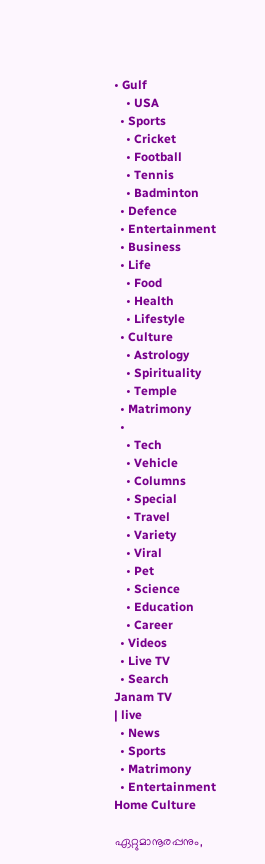• Gulf
    • USA
  • Sports
    • Cricket
    • Football
    • Tennis
    • Badminton
  • Defence
  • Entertainment
  • Business
  • Life
    • Food
    • Health
    • Lifestyle
  • Culture
    • Astrology
    • Spirituality
    • Temple
  • Matrimony
  •
    • Tech
    • Vehicle
    • Columns
    • Special
    • Travel
    • Variety
    • Viral
    • Pet
    • Science
    • Education
    • Career
  • Videos
  • Live TV
  • Search
Janam TV
| live
  • News
  • Sports
  • Matrimony
  • Entertainment
Home Culture

ഏറ്റുമാനൂരപ്പനും,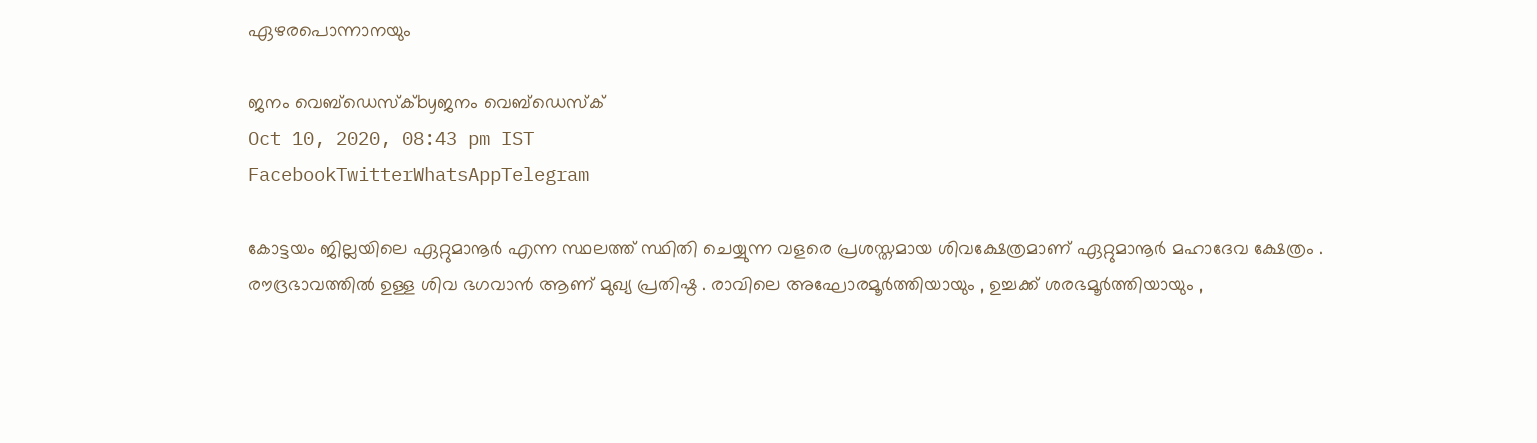ഏഴരപൊന്നാനയും

ജനം വെബ്‌ഡെസ്ക്byജനം വെബ്‌ഡെസ്ക്
Oct 10, 2020, 08:43 pm IST
FacebookTwitterWhatsAppTelegram

കോട്ടയം ജില്ലയിലെ ഏറ്റുമാനൂർ എന്ന സ്ഥലത്ത് സ്ഥിതി ചെയ്യുന്ന വളരെ പ്രശസ്തമായ ശിവക്ഷേത്രമാണ് ഏറ്റുമാനൂർ മഹാദേവ ക്ഷേത്രം . രൗദ്രഭാവത്തിൽ ഉള്ള ശിവ ഭഗവാൻ ആണ് മുഖ്യ പ്രതിഷ്ഠ . രാവിലെ അഘോരമൂർത്തിയായും , ഉച്ചക്ക് ശരഭമൂർത്തിയായും ,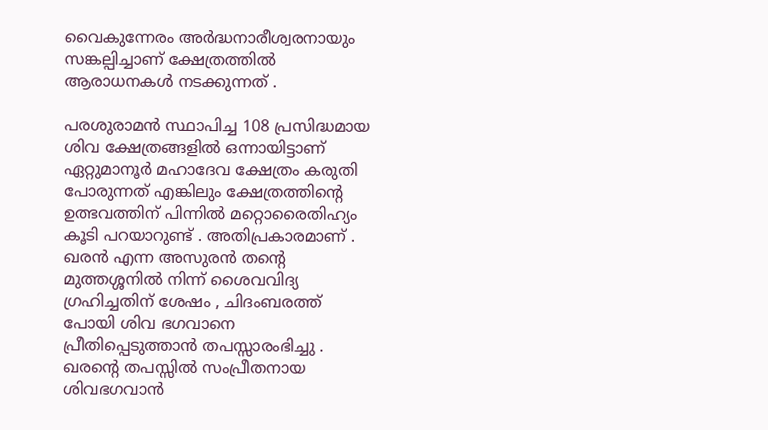വൈകുന്നേരം അർദ്ധനാരീശ്വരനായും സങ്കല്പിച്ചാണ് ക്ഷേത്രത്തിൽ ആരാധനകൾ നടക്കുന്നത് .

പരശുരാമൻ സ്ഥാപിച്ച 108 പ്രസിദ്ധമായ ശിവ ക്ഷേത്രങ്ങളിൽ ഒന്നായിട്ടാണ് ഏറ്റുമാനൂർ മഹാദേവ ക്ഷേത്രം കരുതി പോരുന്നത് എങ്കിലും ക്ഷേത്രത്തിന്റെ ഉത്ഭവത്തിന് പിന്നിൽ മറ്റൊരൈതിഹ്യം കൂടി പറയാറുണ്ട് . അതിപ്രകാരമാണ് . ഖരൻ എന്ന അസുരൻ തന്റെ മുത്തശ്ശനിൽ നിന്ന് ശൈവവിദ്യ ഗ്രഹിച്ചതിന് ശേഷം , ചിദംബരത്ത് പോയി ശിവ ഭഗവാനെ പ്രീതിപ്പെടുത്താൻ തപസ്സാരംഭിച്ചു . ഖരന്റെ തപസ്സിൽ സംപ്രീതനായ ശിവഭഗവാൻ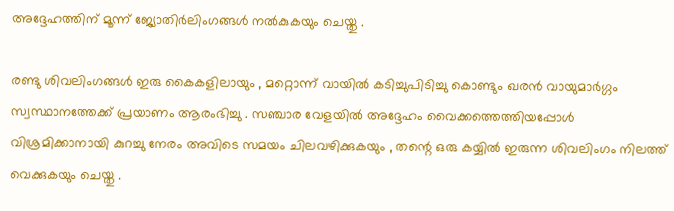അദ്ദേഹത്തിന് മൂന്ന് ജ്യോതിർലിംഗങ്ങൾ നൽകുകയും ചെയ്തു .

രണ്ടു ശിവലിംഗങ്ങൾ ഇരു കൈകളിലായും , മറ്റൊന്ന് വായിൽ കടിച്ചുപിടിച്ചു കൊണ്ടും ഖരൻ വായുമാർഗ്ഗം സ്വസ്ഥാനത്തേക്ക് പ്രയാണം ആരംഭിച്ചു . സഞ്ചാര വേളയിൽ അദ്ദേഹം വൈക്കത്തെത്തിയപ്പോൾ വിശ്രമിക്കാനായി കുറച്ചു നേരം അവിടെ സമയം ചിലവഴിക്കുകയും , തന്റെ ഒരു കയ്യിൽ ഇരുന്ന ശിവലിംഗം നിലത്ത് വെക്കുകയും ചെയ്തു .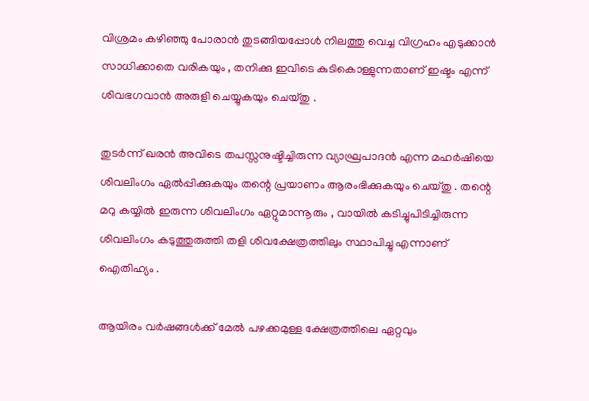വിശ്രമം കഴിഞ്ഞു പോരാൻ തുടങ്ങിയപ്പോൾ നിലത്തു വെച്ച വിഗ്രഹം എടുക്കാൻ സാധിക്കാതെ വരികയും , തനിക്കു ഇവിടെ കുടികൊള്ളുന്നതാണ് ഇഷ്ടം എന്ന് ശിവഭഗവാൻ അരുളി ചെയ്യുകയും ചെയ്തു .

തുടർന്ന് ഖരൻ അവിടെ തപസ്സനുഷ്ടിച്ചിരുന്ന വ്യാഘ്രപാദൻ എന്ന മഹർഷിയെ ശിവലിംഗം ഏൽപ്പിക്കുകയും തന്റെ പ്രയാണം ആരംഭിക്കുകയും ചെയ്തു . തന്റെ മറു കയ്യിൽ ഇരുന്ന ശിവലിംഗം ഏറ്റുമാന്നൂരും , വായിൽ കടിച്ചുപിടിച്ചിരുന്ന ശിവലിംഗം കടുത്തുരുത്തി തളി ശിവക്ഷേത്രത്തിലും സ്ഥാപിച്ചു എന്നാണ് ഐതിഹ്യം .

ആയിരം വർഷങ്ങൾക്ക് മേൽ പഴക്കമുള്ള ക്ഷേത്രത്തിലെ ഏറ്റവും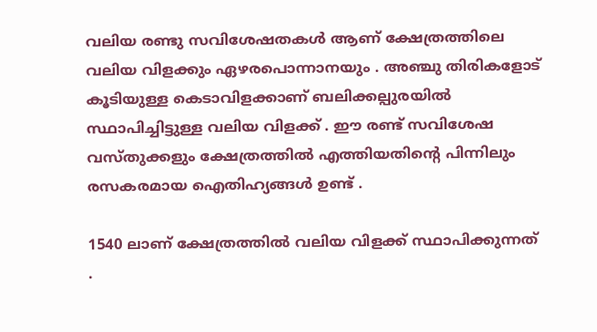വലിയ രണ്ടു സവിശേഷതകൾ ആണ് ക്ഷേത്രത്തിലെ വലിയ വിളക്കും ഏഴരപൊന്നാനയും . അഞ്ചു തിരികളോട് കൂടിയുള്ള കെടാവിളക്കാണ് ബലിക്കല്പുരയിൽ സ്ഥാപിച്ചിട്ടുള്ള വലിയ വിളക്ക് . ഈ രണ്ട് സവിശേഷ വസ്തുക്കളും ക്ഷേത്രത്തിൽ എത്തിയതിന്റെ പിന്നിലും രസകരമായ ഐതിഹ്യങ്ങൾ ഉണ്ട് .

1540 ലാണ് ക്ഷേത്രത്തിൽ വലിയ വിളക്ക് സ്ഥാപിക്കുന്നത് .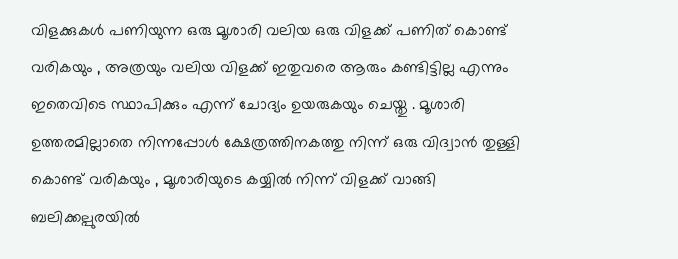വിളക്കുകൾ പണിയുന്ന ഒരു മൂശാരി വലിയ ഒരു വിളക്ക് പണിത് കൊണ്ട് വരികയും , അത്രയും വലിയ വിളക്ക് ഇതുവരെ ആരും കണ്ടിട്ടില്ല എന്നും ഇതെവിടെ സ്ഥാപിക്കും എന്ന് ചോദ്യം ഉയരുകയും ചെയ്തു . മൂശാരി ഉത്തരമില്ലാതെ നിന്നപ്പോൾ ക്ഷേത്രത്തിനകത്തു നിന്ന് ഒരു വിദ്വാൻ തുള്ളി കൊണ്ട് വരികയും , മൂശാരിയുടെ കയ്യിൽ നിന്ന് വിളക്ക് വാങ്ങി ബലിക്കല്പുരയിൽ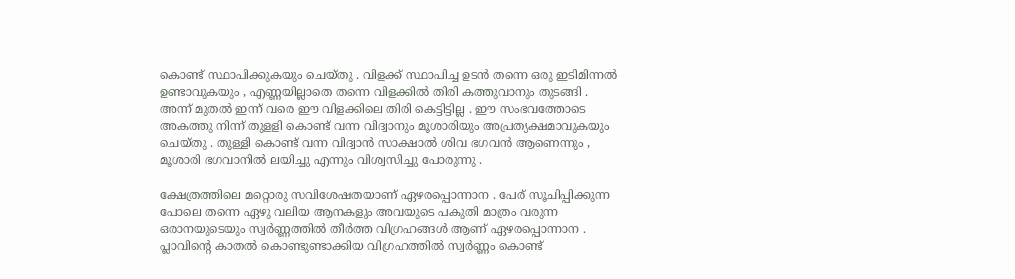കൊണ്ട് സ്ഥാപിക്കുകയും ചെയ്തു . വിളക്ക് സ്ഥാപിച്ച ഉടൻ തന്നെ ഒരു ഇടിമിന്നൽ ഉണ്ടാവുകയും , എണ്ണയില്ലാതെ തന്നെ വിളക്കിൽ തിരി കത്തുവാനും തുടങ്ങി . അന്ന് മുതൽ ഇന്ന് വരെ ഈ വിളക്കിലെ തിരി കെട്ടിട്ടില്ല . ഈ സംഭവത്തോടെ അകത്തു നിന്ന് തുളളി കൊണ്ട് വന്ന വിദ്വാനും മൂശാരിയും അപ്രത്യക്ഷമാവുകയും ചെയ്തു . തുള്ളി കൊണ്ട് വന്ന വിദ്വാൻ സാക്ഷാൽ ശിവ ഭഗവൻ ആണെന്നും , മൂശാരി ഭഗവാനിൽ ലയിച്ചു എന്നും വിശ്വസിച്ചു പോരുന്നു .

ക്ഷേത്രത്തിലെ മറ്റൊരു സവിശേഷതയാണ് ഏഴരപ്പൊന്നാന . പേര് സൂചിപ്പിക്കുന്ന പോലെ തന്നെ ഏഴു വലിയ ആനകളും അവയുടെ പകുതി മാത്രം വരുന്ന ഒരാനയുടെയും സ്വർണ്ണത്തിൽ തീർത്ത വിഗ്രഹങ്ങൾ ആണ് ഏഴരപ്പൊന്നാന . പ്ലാവിന്റെ കാതൽ കൊണ്ടുണ്ടാക്കിയ വിഗ്രഹത്തിൽ സ്വർണ്ണം കൊണ്ട്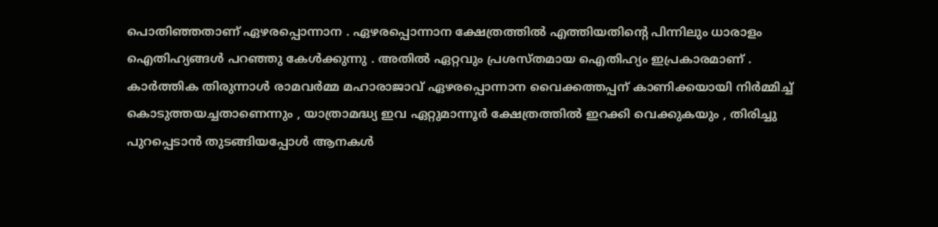പൊതിഞ്ഞതാണ് ഏഴരപ്പൊന്നാന . ഏഴരപ്പൊന്നാന ക്ഷേത്രത്തിൽ എത്തിയതിന്റെ പിന്നിലും ധാരാളം ഐതിഹ്യങ്ങൾ പറഞ്ഞു കേൾക്കുന്നു . അതിൽ ഏറ്റവും പ്രശസ്തമായ ഐതിഹ്യം ഇപ്രകാരമാണ് . കാർത്തിക തിരുന്നാൾ രാമവർമ്മ മഹാരാജാവ് ഏഴരപ്പൊന്നാന വൈക്കത്തപ്പന് കാണിക്കയായി നിർമ്മിച്ച് കൊടുത്തയച്ചതാണെന്നും , യാത്രാമദ്ധ്യ ഇവ ഏറ്റുമാന്നൂർ ക്ഷേത്രത്തിൽ ഇറക്കി വെക്കുകയും , തിരിച്ചു പുറപ്പെടാൻ തുടങ്ങിയപ്പോൾ ആനകൾ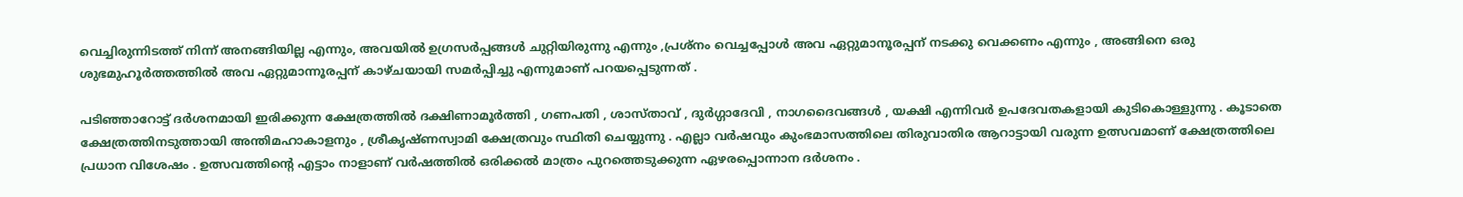വെച്ചിരുന്നിടത്ത് നിന്ന് അനങ്ങിയില്ല എന്നും, അവയിൽ ഉഗ്രസർപ്പങ്ങൾ ചുറ്റിയിരുന്നു എന്നും ,പ്രശ്നം വെച്ചപ്പോൾ അവ ഏറ്റുമാനൂരപ്പന് നടക്കു വെക്കണം എന്നും , അങ്ങിനെ ഒരു ശുഭമുഹൂർത്തത്തിൽ അവ ഏറ്റുമാന്നൂരപ്പന് കാഴ്ചയായി സമർപ്പിച്ചു എന്നുമാണ് പറയപ്പെടുന്നത് .

പടിഞ്ഞാറോട്ട് ദർശനമായി ഇരിക്കുന്ന ക്ഷേത്രത്തിൽ ദക്ഷിണാമൂർത്തി , ഗണപതി , ശാസ്താവ് , ദുർഗ്ഗാദേവി , നാഗദൈവങ്ങൾ , യക്ഷി എന്നിവർ ഉപദേവതകളായി കുടികൊള്ളുന്നു . കൂടാതെ ക്ഷേത്രത്തിനടുത്തായി അന്തിമഹാകാളനും , ശ്രീകൃഷ്ണസ്വാമി ക്ഷേത്രവും സ്ഥിതി ചെയ്യുന്നു . എല്ലാ വർഷവും കുംഭമാസത്തിലെ തിരുവാതിര ആറാട്ടായി വരുന്ന ഉത്സവമാണ് ക്ഷേത്രത്തിലെ പ്രധാന വിശേഷം . ഉത്സവത്തിന്റെ എട്ടാം നാളാണ് വർഷത്തിൽ ഒരിക്കൽ മാത്രം പുറത്തെടുക്കുന്ന ഏഴരപ്പൊന്നാന ദർശനം .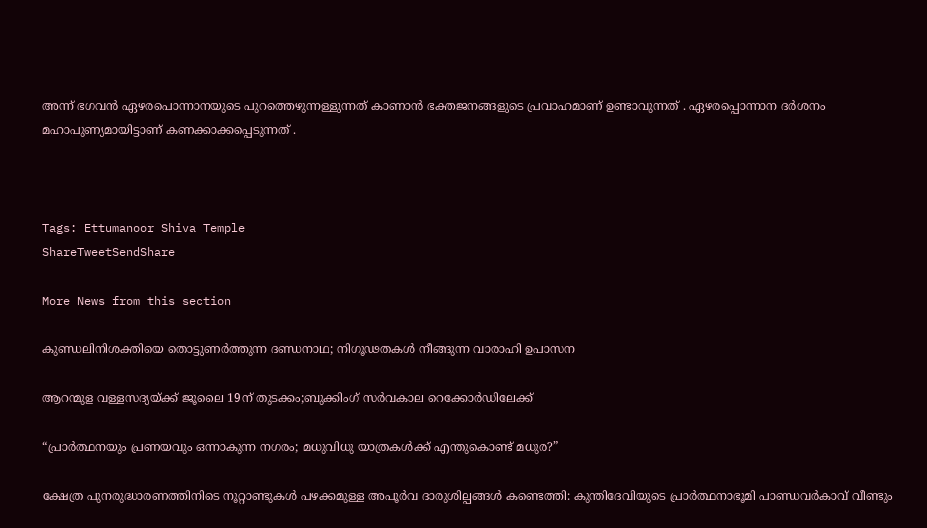അന്ന് ഭഗവൻ ഏഴരപൊന്നാനയുടെ പുറത്തെഴുന്നള്ളുന്നത് കാണാൻ ഭക്തജനങ്ങളുടെ പ്രവാഹമാണ് ഉണ്ടാവുന്നത് . ഏഴരപ്പൊന്നാന ദർശനം മഹാപുണ്യമായിട്ടാണ് കണക്കാക്കപ്പെടുന്നത് .



Tags: Ettumanoor Shiva Temple
ShareTweetSendShare

More News from this section

കുണ്ഡലിനിശക്തിയെ തൊട്ടുണർത്തുന്ന ദണ്ഡനാഥ; നിഗൂഢതകൾ നീങ്ങുന്ന വാരാഹി ഉപാസന

ആറന്മുള വള്ളസദ്യയ്‌ക്ക് ജൂലൈ 19ന് തുടക്കം;ബുക്കിംഗ് സർവകാല റെക്കോർഡിലേക്ക്

“പ്രാർത്ഥനയും പ്രണയവും ഒന്നാകുന്ന നഗരം; മധുവിധു യാത്രകൾക്ക് എന്തുകൊണ്ട് മധുര?”

ക്ഷേത്ര പുനരുദ്ധാരണത്തിനിടെ നൂറ്റാണ്ടുകൾ പഴക്കമുള്ള അപൂർവ ദാരുശില്പങ്ങൾ കണ്ടെത്തി: കുന്തിദേവിയുടെ പ്രാർത്ഥനാഭൂമി പാണ്ഡവർകാവ് വീണ്ടും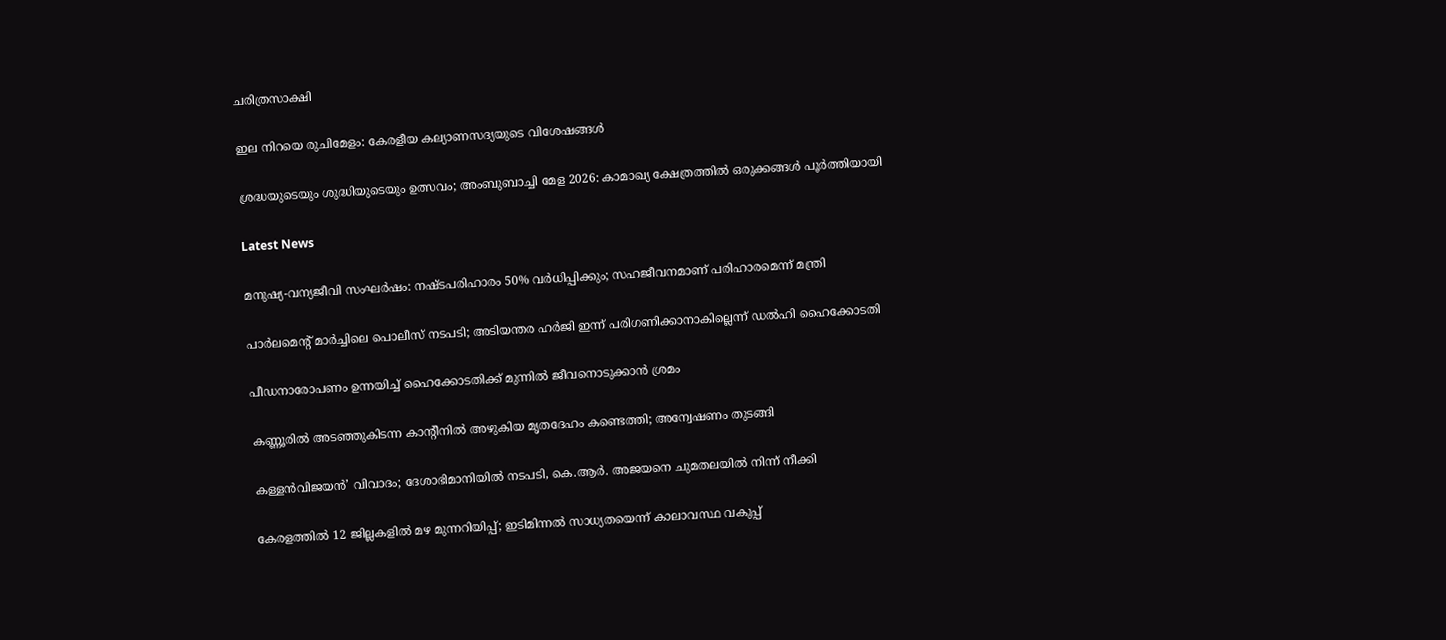ചരിത്രസാക്ഷി

ഇല നിറയെ രുചിമേളം: കേരളീയ കല്യാണസദ്യയുടെ വിശേഷങ്ങൾ

ശ്രദ്ധയുടെയും ശുദ്ധിയുടെയും ഉത്സവം; അംബുബാച്ചി മേള 2026: കാമാഖ്യ ക്ഷേത്രത്തിൽ ഒരുക്കങ്ങൾ പൂർത്തിയായി

Latest News

മനുഷ്യ-വന്യജീവി സംഘർഷം: നഷ്ടപരിഹാരം 50% വർധിപ്പിക്കും; സഹജീവനമാണ് പരിഹാരമെന്ന് മന്ത്രി

പാർലമെന്റ് മാർച്ചിലെ പൊലീസ് നടപടി; അടിയന്തര ഹർജി ഇന്ന് പരിഗണിക്കാനാകില്ലെന്ന് ഡൽഹി ഹൈക്കോടതി

പീഡനാരോപണം ഉന്നയിച്ച് ഹൈക്കോടതിക്ക് മുന്നിൽ ജീവനൊടുക്കാൻ ശ്രമം

കണ്ണൂരിൽ അടഞ്ഞുകിടന്ന കാന്റീനിൽ അഴുകിയ മൃതദേഹം കണ്ടെത്തി; അന്വേഷണം തുടങ്ങി

കള്ളൻവിജയൻ’ വിവാദം; ദേശാഭിമാനിയിൽ നടപടി, കെ.ആർ. അജയനെ ചുമതലയിൽ നിന്ന് നീക്കി

കേരളത്തിൽ 12 ജില്ലകളിൽ മഴ മുന്നറിയിപ്പ്; ഇടിമിന്നൽ സാധ്യതയെന്ന് കാലാവസ്ഥ വകുപ്പ്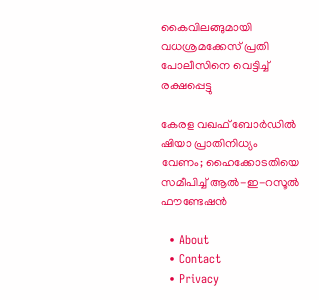കൈവിലങ്ങുമായി വധശ്രമക്കേസ് പ്രതി പോലീസിനെ വെട്ടിച്ച് രക്ഷപ്പെട്ടു

കേരള വഖഫ് ബോർഡിൽ ഷിയാ പ്രാതിനിധ്യം വേണം; ഹൈക്കോടതിയെ സമീപിച്ച് ആൽ-ഇ-റസൂൽ ഫൗണ്ടേഷൻ

  • About
  • Contact
  • Privacy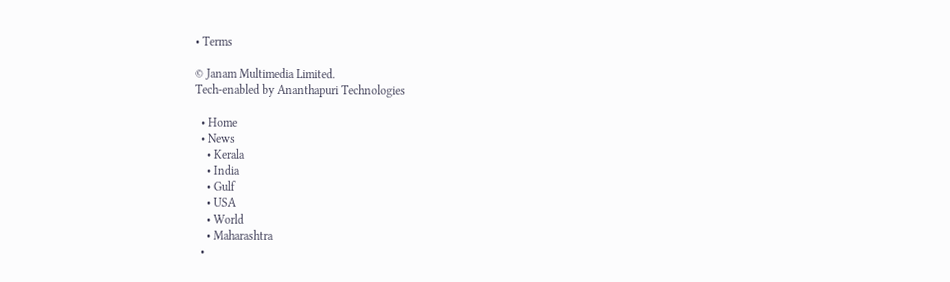• Terms

© Janam Multimedia Limited.
Tech-enabled by Ananthapuri Technologies

  • Home
  • News
    • Kerala
    • India
    • Gulf
    • USA
    • World
    • Maharashtra
  •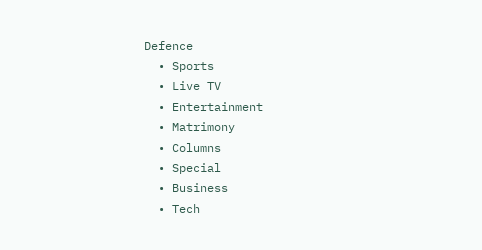Defence
  • Sports
  • Live TV
  • Entertainment
  • Matrimony
  • Columns
  • Special
  • Business
  • Tech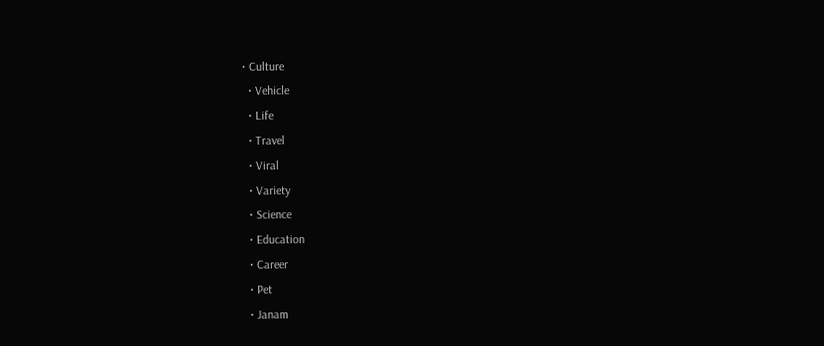• Culture
  • Vehicle
  • Life
  • Travel
  • Viral
  • Variety
  • Science
  • Education
  • Career
  • Pet
  • Janam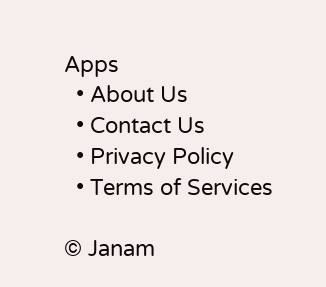Apps
  • About Us
  • Contact Us
  • Privacy Policy
  • Terms of Services

© Janam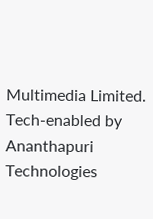Multimedia Limited.
Tech-enabled by Ananthapuri Technologies